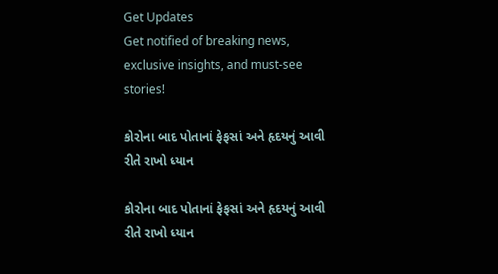Get Updates
Get notified of breaking news, exclusive insights, and must-see stories!

કોરોના બાદ પોતાનાં ફેફસાં અને હૃદયનું આવી રીતે રાખો ધ્યાન

કોરોના બાદ પોતાનાં ફેફસાં અને હૃદયનું આવી રીતે રાખો ધ્યાન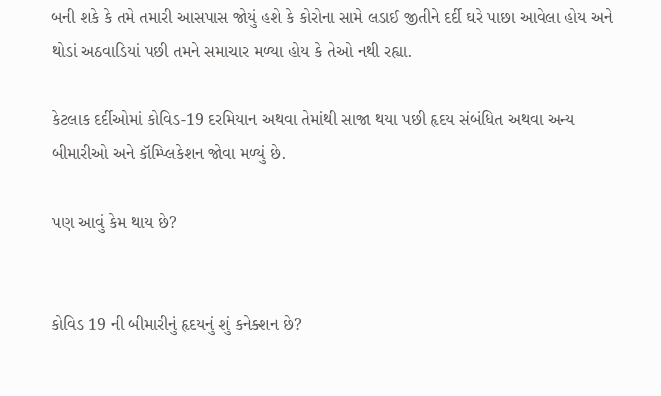બની શકે કે તમે તમારી આસપાસ જોયું હશે કે કોરોના સામે લડાઈ જીતીને દર્દી ઘરે પાછા આવેલા હોય અને થોડાં અઠવાડિયાં પછી તમને સમાચાર મળ્યા હોય કે તેઓ નથી રહ્યા.

કેટલાક દર્દીઓમાં કોવિડ-19 દરમિયાન અથવા તેમાંથી સાજા થયા પછી હૃદય સંબંધિત અથવા અન્ય બીમારીઓ અને કૉમ્પ્લિકેશન જોવા મળ્યું છે.

પણ આવું કેમ થાય છે?


કોવિડ 19 ની બીમારીનું હૃદયનું શું કનેક્શન છે?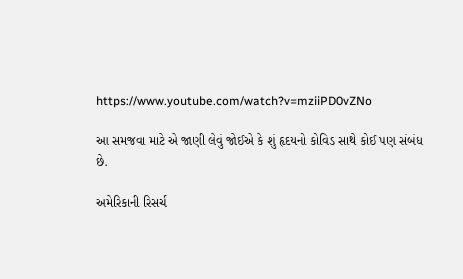https://www.youtube.com/watch?v=mziiPD0vZNo

આ સમજવા માટે એ જાણી લેવું જોઈએ કે શું હૃદયનો કોવિડ સાથે કોઈ પણ સંબંધ છે.

અમેરિકાની રિસર્ચ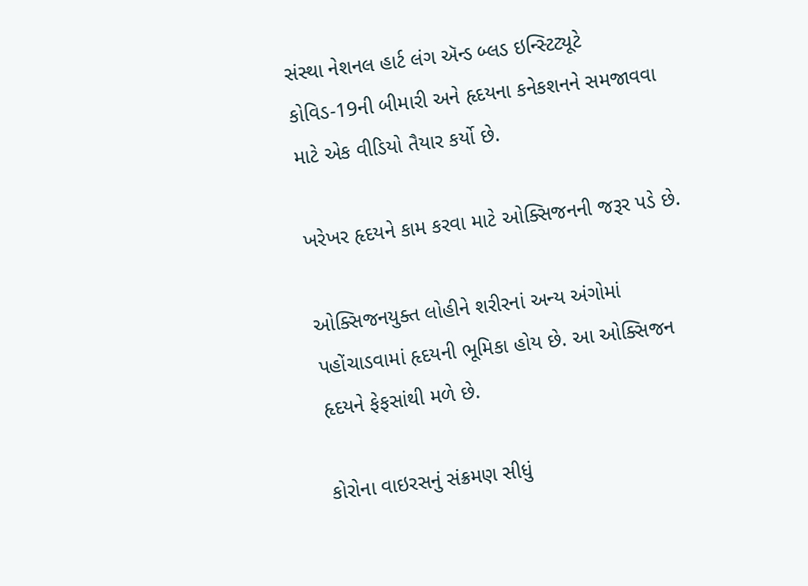સંસ્થા નેશનલ હાર્ટ લંગ ઍન્ડ બ્લડ ઇન્સ્ટિટ્યૂટે કોવિડ-19ની બીમારી અને હૃદયના કનેકશનને સમજાવવા માટે એક વીડિયો તૈયાર કર્યો છે.

ખરેખર હૃદયને કામ કરવા માટે ઓક્સિજનની જરૂર પડે છે.

ઓક્સિજનયુક્ત લોહીને શરીરનાં અન્ય અંગોમાં પહોંચાડવામાં હૃદયની ભૂમિકા હોય છે. આ ઓક્સિજન હૃદયને ફેફસાંથી મળે છે.

કોરોના વાઇરસનું સંક્રમણ સીધું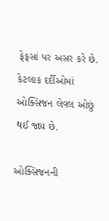ફેફસાં પર અસર કરે છે. કેટલાક દર્દીઓમાં ઓક્સિજન લેવલ ઓછું થઈ જાય છે.

ઓક્સિજનની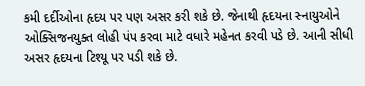કમી દર્દીઓના હૃદય પર પણ અસર કરી શકે છે. જેનાથી હૃદયના સ્નાયુઓને ઓક્સિજનયુક્ત લોહી પંપ કરવા માટે વધારે મહેનત કરવી પડે છે. આની સીધી અસર હૃદયના ટિશ્યૂ પર પડી શકે છે.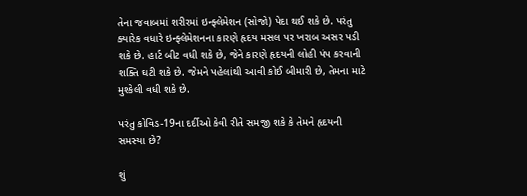તેના જવાબમાં શરીરમાં ઇન્ફ્લેમેશન (સોજો) પેદા થઈ શકે છે. પરંતુ ક્યારેક વધારે ઇન્ફ્લેમેશનના કારણે હૃદય મસલ પર ખરાબ અસર પડી શકે છે. હાર્ટ બીટ વધી શકે છે, જેને કારણે હૃદયની લોહી પંપ કરવાની શક્તિ ઘટી શકે છે. જેમને પહેલાંથી આવી કોઈ બીમારી છે, તેમના માટે મુશ્કેલી વધી શકે છે.

પરંતુ કોવિડ-19ના દર્દીઓ કેવી રીતે સમજી શકે કે તેમને હૃદયની સમસ્યા છે?

શું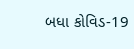બધા કોવિડ-19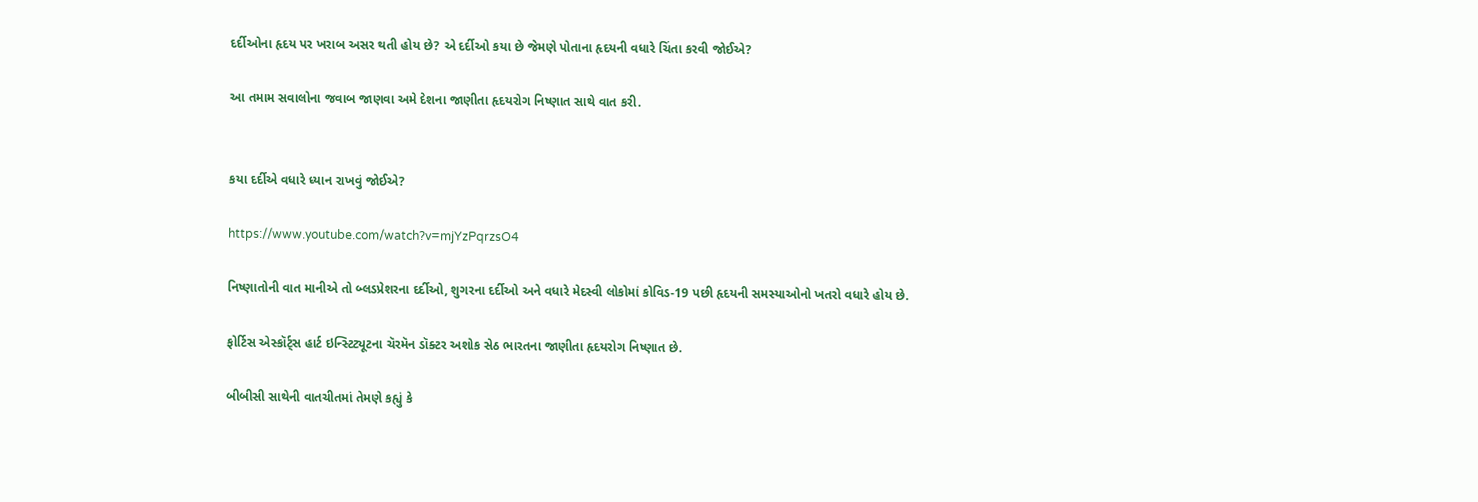દર્દીઓના હૃદય પર ખરાબ અસર થતી હોય છે? એ દર્દીઓ કયા છે જેમણે પોતાના હૃદયની વધારે ચિંતા કરવી જોઈએ?

આ તમામ સવાલોના જવાબ જાણવા અમે દેશના જાણીતા હૃદયરોગ નિષ્ણાત સાથે વાત કરી.


કયા દર્દીએ વધારે ધ્યાન રાખવું જોઈએ?

https://www.youtube.com/watch?v=mjYzPqrzsO4

નિષ્ણાતોની વાત માનીએ તો બ્લડપ્રેશરના દર્દીઓ, શુગરના દર્દીઓ અને વધારે મેદસ્વી લોકોમાં કોવિડ-19 પછી હૃદયની સમસ્યાઓનો ખતરો વધારે હોય છે.

ફોર્ટિસ એસ્કૉર્ટ્સ હાર્ટ ઇન્સ્ટિટ્યૂટના ચૅરમૅન ડૉક્ટર અશોક સેઠ ભારતના જાણીતા હૃદયરોગ નિષ્ણાત છે.

બીબીસી સાથેની વાતચીતમાં તેમણે કહ્યું કે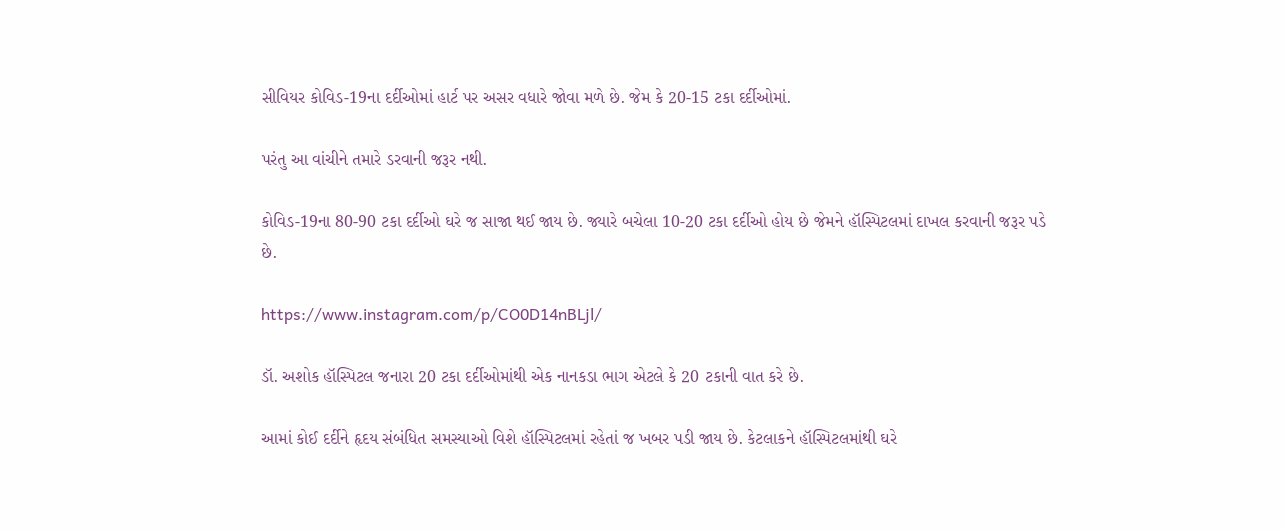સીવિયર કોવિડ-19ના દર્દીઓમાં હાર્ટ પર અસર વધારે જોવા મળે છે. જેમ કે 20-15 ટકા દર્દીઓમાં.

પરંતુ આ વાંચીને તમારે ડરવાની જરૂર નથી.

કોવિડ-19ના 80-90 ટકા દર્દીઓ ઘરે જ સાજા થઈ જાય છે. જ્યારે બચેલા 10-20 ટકા દર્દીઓ હોય છે જેમને હૉસ્પિટલમાં દાખલ કરવાની જરૂર પડે છે.

https://www.instagram.com/p/CO0D14nBLjl/

ડૉ. અશોક હૉસ્પિટલ જનારા 20 ટકા દર્દીઓમાંથી એક નાનકડા ભાગ એટલે કે 20 ટકાની વાત કરે છે.

આમાં કોઈ દર્દીને હૃદય સંબંધિત સમસ્યાઓ વિશે હૉસ્પિટલમાં રહેતાં જ ખબર પડી જાય છે. કેટલાકને હૉસ્પિટલમાંથી ઘરે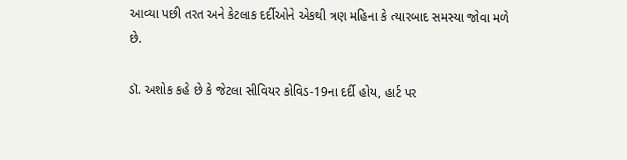આવ્યા પછી તરત અને કેટલાક દર્દીઓને એકથી ત્રણ મહિના કે ત્યારબાદ સમસ્યા જોવા મળે છે.

ડૉ. અશોક કહે છે કે જેટલા સીવિયર કોવિડ-19ના દર્દી હોય, હાર્ટ પર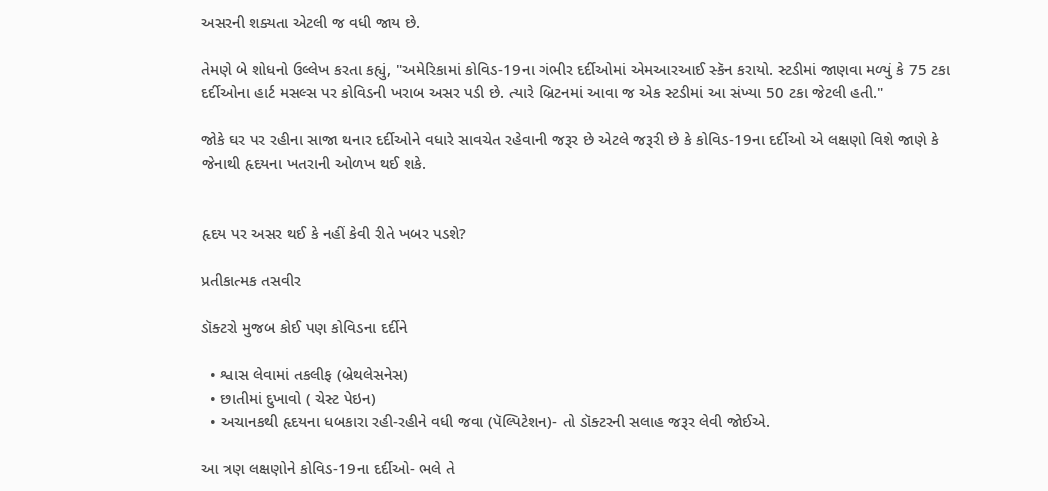અસરની શક્યતા એટલી જ વધી જાય છે.

તેમણે બે શોધનો ઉલ્લેખ કરતા કહ્યું, "અમેરિકામાં કોવિડ-19ના ગંભીર દર્દીઓમાં એમઆરઆઈ સ્કૅન કરાયો. સ્ટડીમાં જાણવા મળ્યું કે 75 ટકા દર્દીઓના હાર્ટ મસલ્સ પર કોવિડની ખરાબ અસર પડી છે. ત્યારે બ્રિટનમાં આવા જ એક સ્ટડીમાં આ સંખ્યા 50 ટકા જેટલી હતી."

જોકે ઘર પર રહીના સાજા થનાર દર્દીઓને વધારે સાવચેત રહેવાની જરૂર છે એટલે જરૂરી છે કે કોવિડ-19ના દર્દીઓ એ લક્ષણો વિશે જાણે કે જેનાથી હૃદયના ખતરાની ઓળખ થઈ શકે.


હૃદય પર અસર થઈ કે નહીં કેવી રીતે ખબર પડશે?

પ્રતીકાત્મક તસવીર

ડૉક્ટરો મુજબ કોઈ પણ કોવિડના દર્દીને

  • શ્વાસ લેવામાં તકલીફ (બ્રેથલેસનેસ)
  • છાતીમાં દુખાવો ( ચેસ્ટ પેઇન)
  • અચાનકથી હૃદયના ધબકારા રહી-રહીને વધી જવા (પૅલ્પિટેશન)- તો ડૉક્ટરની સલાહ જરૂર લેવી જોઈએ.

આ ત્રણ લક્ષણોને કોવિડ-19ના દર્દીઓ- ભલે તે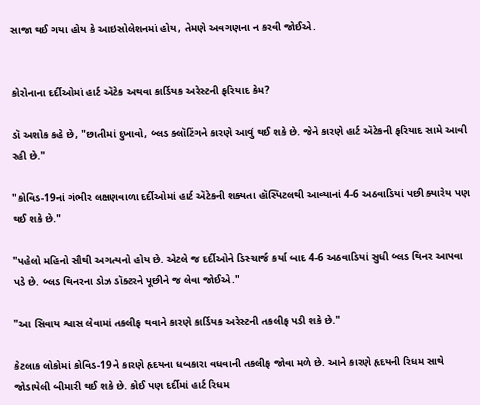સાજા થઈ ગયા હોય કે આઇસોલેશનમાં હોય, તેમણે અવગણના ન કરવી જોઈએ.


કોરોનાના દર્દીઓમાં હાર્ટ ઍટેક અથવા કાર્ડિયક અરેસ્ટની ફરિયાદ કેમ?

ડૉ અશોક કહે છે, "છાતીમાં દુખાવો, બ્લડ ક્લૉટિંગને કારણે આવું થઈ શકે છે. જેને કારણે હાર્ટ ઍટેકની ફરિયાદ સામે આવી રહી છે."

"કોવિડ-19નાં ગંભીર લક્ષણવાળા દર્દીઓમાં હાર્ટ ઍટેકની શક્યતા હૉસ્પિટલથી આવ્યાનાં 4-6 અઠવાડિયાં પછી ક્યારેય પણ થઈ શકે છે."

"પહેલો મહિનો સૌથી અગત્યનો હોય છે. એટલે જ દર્દીઓને ડિસ્ચાર્જ કર્યા બાદ 4-6 અઠવાડિયાં સુધી બ્લડ થિનર આપવા પડે છે. બ્લડ થિનરના ડોઝ ડૉક્ટરને પૂછીને જ લેવા જોઈએ."

"આ સિવાય શ્વાસ લેવામાં તકલીફ થવાને કારણે કાર્ડિયક અરેસ્ટની તકલીફ પડી શકે છે."

કેટલાક લોકોમાં કોવિડ-19ને કારણે હૃદયના ધબકારા વધવાની તકલીફ જોવા મળે છે. આને કારણે હૃદયની રિધમ સાથે જોડાયેલી બીમારી થઈ શકે છે. કોઈ પણ દર્દીમાં હાર્ટ રિધમ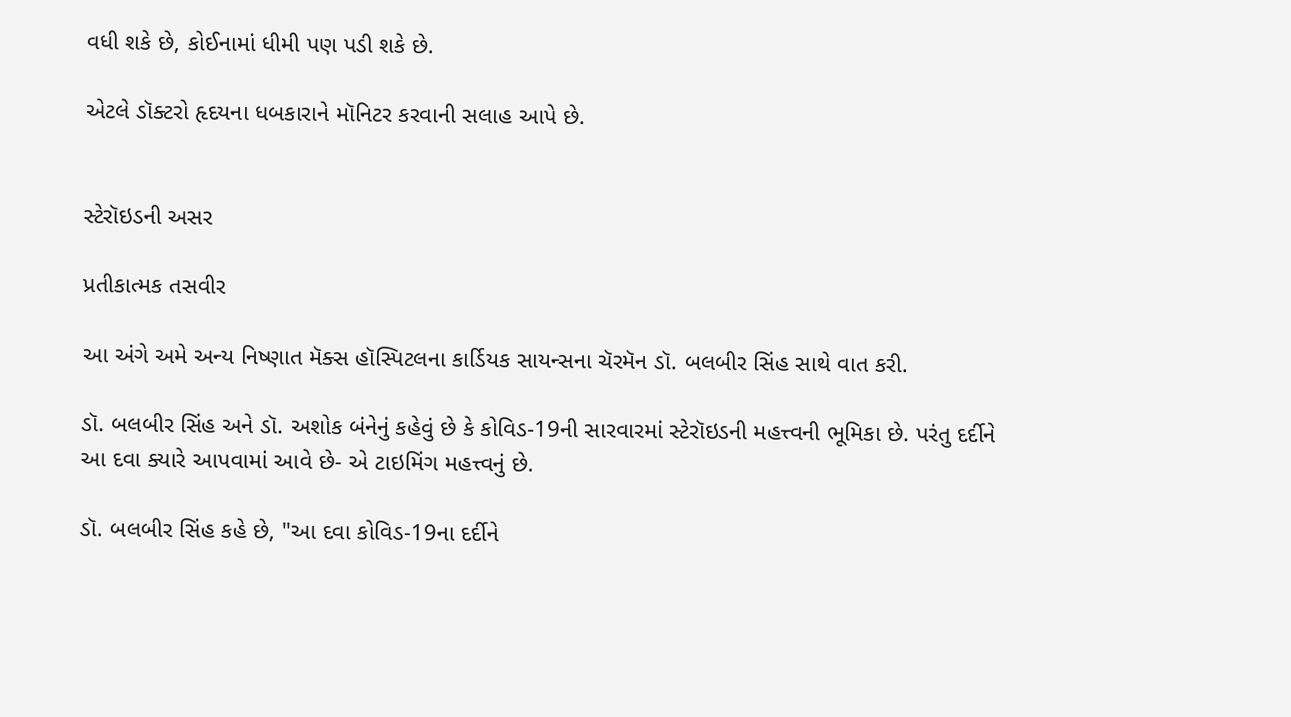વધી શકે છે, કોઈનામાં ધીમી પણ પડી શકે છે.

એટલે ડૉક્ટરો હૃદયના ધબકારાને મૉનિટર કરવાની સલાહ આપે છે.


સ્ટેરૉઇડની અસર

પ્રતીકાત્મક તસવીર

આ અંગે અમે અન્ય નિષ્ણાત મૅક્સ હૉસ્પિટલના કાર્ડિયક સાયન્સના ચૅરમૅન ડૉ. બલબીર સિંહ સાથે વાત કરી.

ડૉ. બલબીર સિંહ અને ડૉ. અશોક બંનેનું કહેવું છે કે કોવિડ-19ની સારવારમાં સ્ટેરૉઇડની મહત્ત્વની ભૂમિકા છે. પરંતુ દર્દીને આ દવા ક્યારે આપવામાં આવે છે- એ ટાઇમિંગ મહત્ત્વનું છે.

ડૉ. બલબીર સિંહ કહે છે, "આ દવા કોવિડ-19ના દર્દીને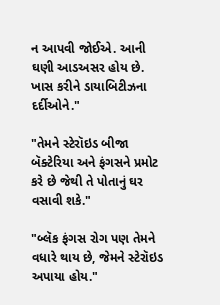ન આપવી જોઈએ. આની ઘણી આડઅસર હોય છે. ખાસ કરીને ડાયાબિટીઝના દર્દીઓને."

"તેમને સ્ટેરૉઇડ બીજા બૅક્ટેરિયા અને ફંગસને પ્રમોટ કરે છે જેથી તે પોતાનું ઘર વસાવી શકે."

"બ્લૅક ફંગસ રોગ પણ તેમને વધારે થાય છે, જેમને સ્ટેરૉઇડ અપાયા હોય."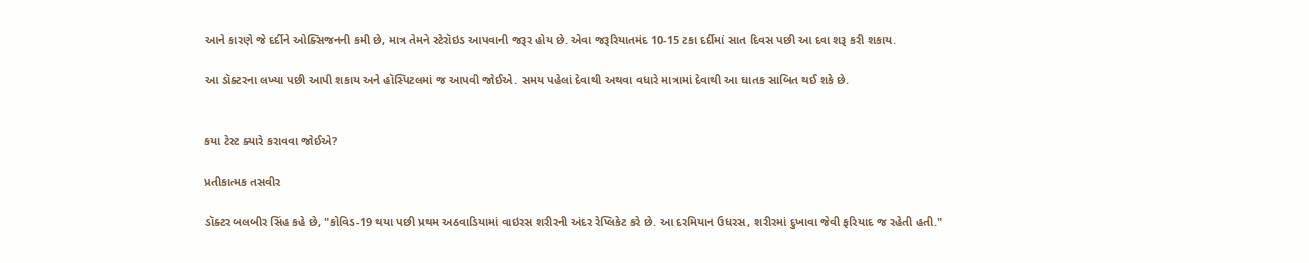આને કારણે જે દર્દીને ઓક્સિજનની કમી છે, માત્ર તેમને સ્ટેરૉઇડ આપવાની જરૂર હોય છે. એવા જરૂરિયાતમંદ 10-15 ટકા દર્દીમાં સાત દિવસ પછી આ દવા શરૂ કરી શકાય.

આ ડૉક્ટરના લખ્યા પછી આપી શકાય અને હૉસ્પિટલમાં જ આપવી જોઈએ. સમય પહેલાં દેવાથી અથવા વધારે માત્રામાં દેવાથી આ ઘાતક સાબિત થઈ શકે છે.


કયા ટેસ્ટ ક્યારે કરાવવા જોઈએ?

પ્રતીકાત્મક તસવીર

ડૉક્ટર બલબીર સિંહ કહે છે, "કોવિડ-19 થયા પછી પ્રથમ અઠવાડિયામાં વાઇરસ શરીરની અંદર રેપ્લિકેટ કરે છે. આ દરમિયાન ઉધરસ, શરીરમાં દુખાવા જેવી ફરિયાદ જ રહેતી હતી."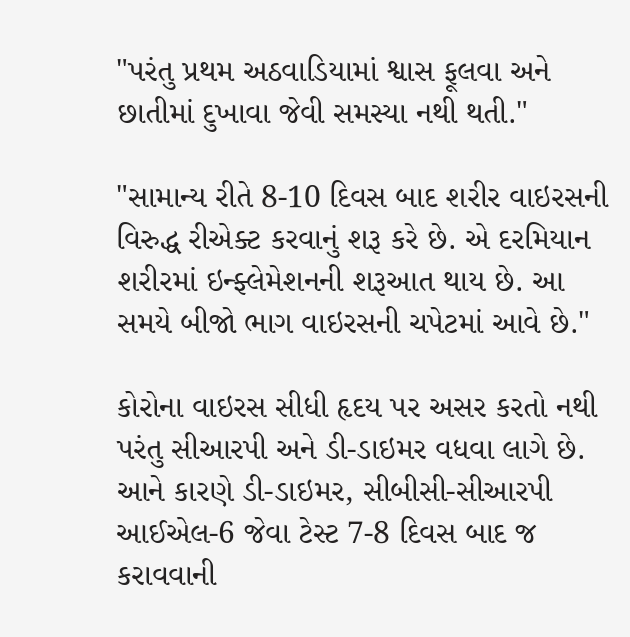"પરંતુ પ્રથમ અઠવાડિયામાં શ્વાસ ફૂલવા અને છાતીમાં દુખાવા જેવી સમસ્યા નથી થતી."

"સામાન્ય રીતે 8-10 દિવસ બાદ શરીર વાઇરસની વિરુદ્ધ રીએક્ટ કરવાનું શરૂ કરે છે. એ દરમિયાન શરીરમાં ઇન્ફ્લેમેશનની શરૂઆત થાય છે. આ સમયે બીજો ભાગ વાઇરસની ચપેટમાં આવે છે."

કોરોના વાઇરસ સીધી હૃદય પર અસર કરતો નથી પરંતુ સીઆરપી અને ડી-ડાઇમર વધવા લાગે છે. આને કારણે ડી-ડાઇમર, સીબીસી-સીઆરપી આઈએલ-6 જેવા ટેસ્ટ 7-8 દિવસ બાદ જ કરાવવાની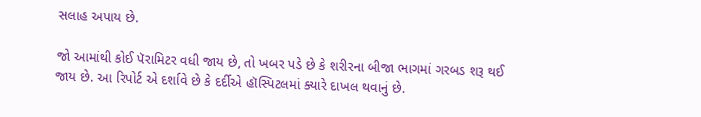સલાહ અપાય છે.

જો આમાંથી કોઈ પૅરામિટર વધી જાય છે, તો ખબર પડે છે કે શરીરના બીજા ભાગમાં ગરબડ શરૂ થઈ જાય છે. આ રિપોર્ટ એ દર્શાવે છે કે દર્દીએ હૉસ્પિટલમાં ક્યારે દાખલ થવાનું છે.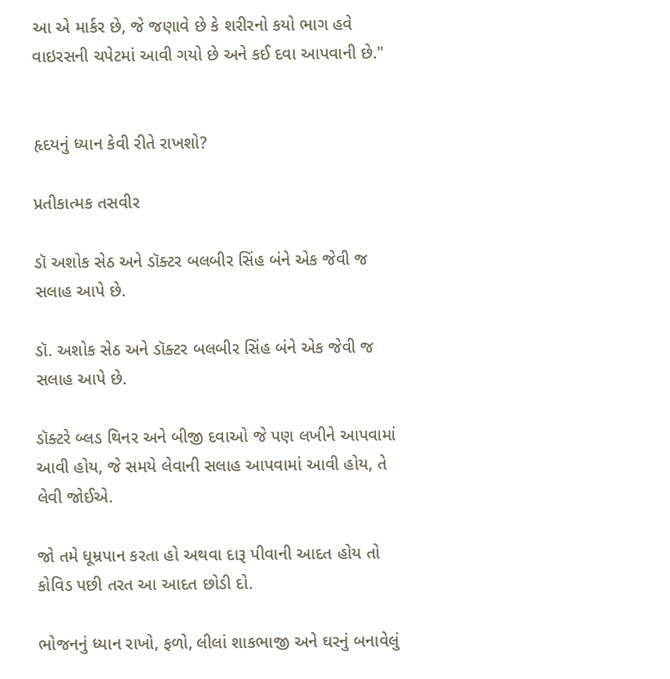આ એ માર્કર છે, જે જણાવે છે કે શરીરનો કયો ભાગ હવે વાઇરસની ચપેટમાં આવી ગયો છે અને કઈ દવા આપવાની છે."


હૃદયનું ધ્યાન કેવી રીતે રાખશો?

પ્રતીકાત્મક તસવીર

ડૉ અશોક સેઠ અને ડૉક્ટર બલબીર સિંહ બંને એક જેવી જ સલાહ આપે છે.

ડૉ. અશોક સેઠ અને ડૉક્ટર બલબીર સિંહ બંને એક જેવી જ સલાહ આપે છે.

ડૉક્ટરે બ્લડ થિનર અને બીજી દવાઓ જે પણ લખીને આપવામાં આવી હોય, જે સમયે લેવાની સલાહ આપવામાં આવી હોય, તે લેવી જોઈએ.

જો તમે ધૂમ્રપાન કરતા હો અથવા દારૂ પીવાની આદત હોય તો કોવિડ પછી તરત આ આદત છોડી દો.

ભોજનનું ધ્યાન રાખો, ફળો, લીલાં શાકભાજી અને ઘરનું બનાવેલું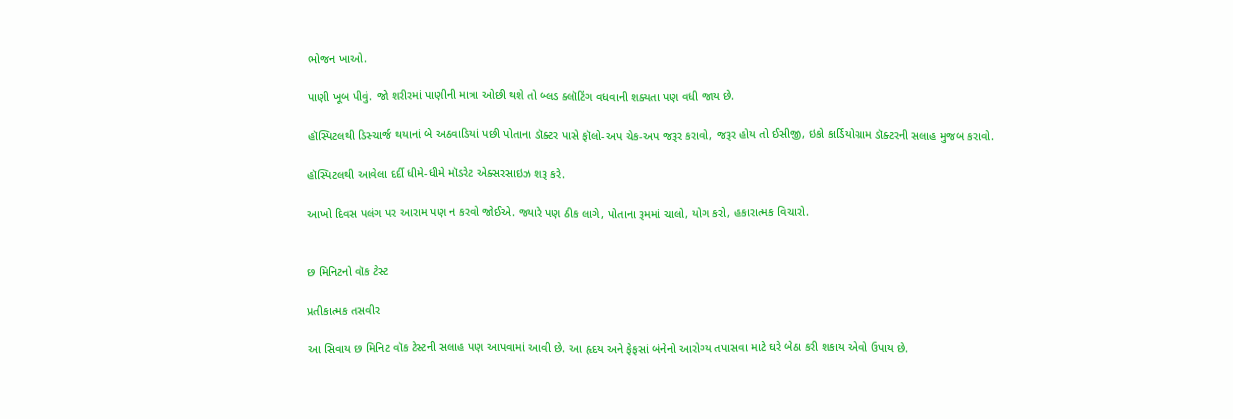ભોજન ખાઓ.

પાણી ખૂબ પીવું. જો શરીરમાં પાણીની માત્રા ઓછી થશે તો બ્લડ ક્લૉટિંગ વધવાની શક્યતા પણ વધી જાય છે.

હૉસ્પિટલથી ડિસ્ચાર્જ થયાનાં બે અઠવાડિયાં પછી પોતાના ડૉક્ટર પાસે ફૉલો-અપ ચેક-અપ જરૂર કરાવો, જરૂર હોય તો ઈસીજી, ઇકો કાર્ડિયોગ્રામ ડૉક્ટરની સલાહ મુજબ કરાવો.

હૉસ્પિટલથી આવેલા દર્દી ધીમે-ધીમે મૉડરેટ એક્સરસાઇઝ શરૂ કરે.

આખો દિવસ પલંગ પર આરામ પણ ન કરવો જોઈએ. જ્યારે પણ ઠીક લાગે, પોતાના રૂમમાં ચાલો, યોગ કરો, હકારાત્મક વિચારો.


છ મિનિટનો વૉક ટેસ્ટ

પ્રતીકાત્મક તસવીર

આ સિવાય છ મિનિટ વૉક ટેસ્ટની સલાહ પણ આપવામાં આવી છે. આ હૃદય અને ફેફસાં બંનેનો આરોગ્ય તપાસવા માટે ઘરે બેઠા કરી શકાય એવો ઉપાય છે.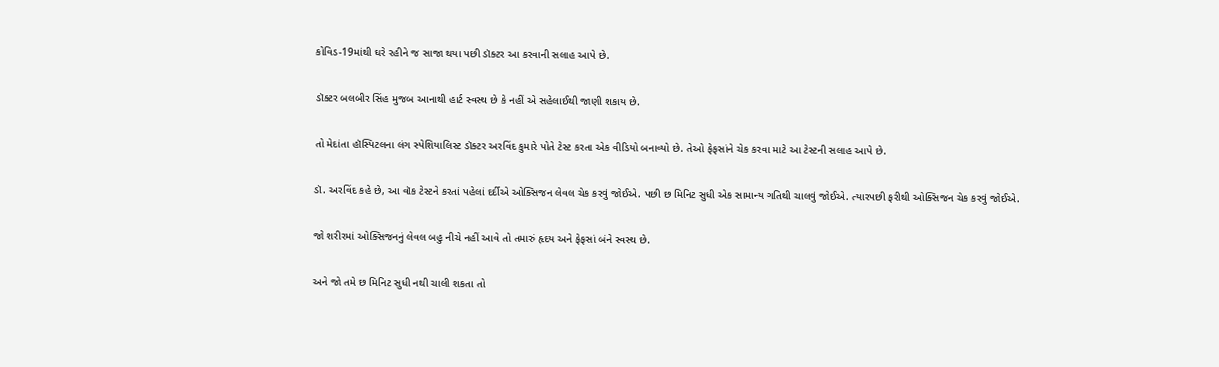કોવિડ-19માંથી ઘરે રહીને જ સાજા થયા પછી ડૉક્ટર આ કરવાની સલાહ આપે છે.

ડૉક્ટર બલબીર સિંહ મુજબ આનાથી હાર્ટ સ્વસ્થ છે કે નહીં એ સહેલાઈથી જાણી શકાય છે.

તો મેદાંતા હૉસ્પિટલના લંગ સ્પેશિયાલિસ્ટ ડૉક્ટર અરવિંદ કુમારે પોતે ટેસ્ટ કરતા એક વીડિયો બનાવ્યો છે. તેઓ ફેફસાંને ચેક કરવા માટે આ ટેસ્ટની સલાહ આપે છે.

ડૉ. અરવિંદ કહે છે, આ વૉક ટેસ્ટને કરતાં પહેલાં દર્દીએ ઓક્સિજન લેવલ ચેક કરવું જોઈએ. પછી છ મિનિટ સુધી એક સામાન્ય ગતિથી ચાલવું જોઈએ. ત્યારપછી ફરીથી ઓક્સિજન ચેક કરવું જોઈએ.

જો શરીરમાં ઓક્સિજનનું લેવલ બહુ નીચે નહીં આવે તો તમારું હૃદય અને ફેફસાં બંને સ્વસ્થ છે.

અને જો તમે છ મિનિટ સુધી નથી ચાલી શકતા તો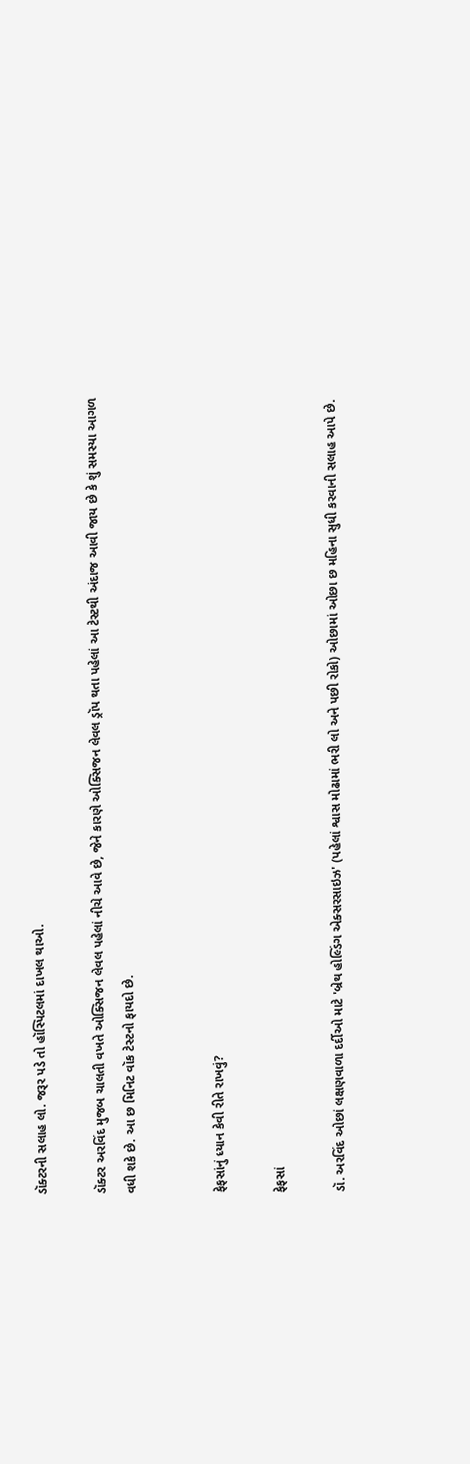ડૉક્ટરની સલાહ લો. જરૂર પડે તો હૉસ્પિટલમાં દાખલ થાઓ.

ડૉક્ટર અરવિંદ મુજબ ચાલતી વખતે ઓક્સિજન લેવલ પહેલાં નીચે આવે છે, જેને કારણે ઓક્સિજન લેવલ ડ્રૉપ થતા પહેલાં આ ટેસ્ટથી અંદાજ આવી જાય છે કે શું સમસ્યા આગળ વધી શકે છે. આ છ મિનિટ વૉક ટેસ્ટનો ફાયદો છે.


ફેફસાંનું ધ્યાન કેવી રીતે રાખવું?

ફેફસાં

ડૉ. અરવિંદ ઓછાં લક્ષણવાળા દર્દીઓ માટે 'બ્રેથ હોલ્ડિંગ એક્સરસાઇઝ' (પહેલાં શ્વાસ મોઢામાં ભરી લો અને પછી રોકો) ઓછામાં ઓછા છ મહિના સુધી કરવાની સલાહ આપે છે.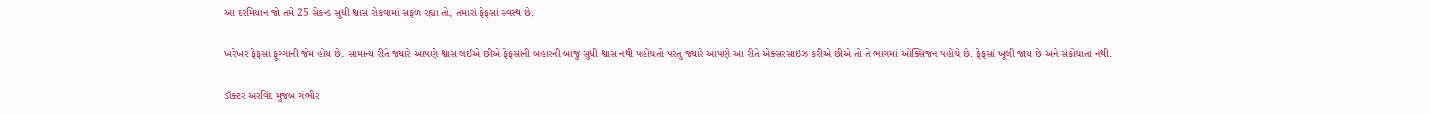આ દરમિયાન જો તમે 25 સેકન્ડ સુધી શ્વાસ રોકવામાં સફળ રહ્યા તો, તમારાં ફેફસાં સ્વસ્થ છે.

ખરેખર ફેફસાં ફુગ્ગાની જેમ હોય છે. સામાન્ય રીતે જ્યારે આપણે શ્વાસ લઈએ છીએ ફેફસાંની બહારની બાજુ સુધી શ્વાસ નથી પહોંચતો પરંતુ જ્યારે આપણે આ રીતે એક્સરસાઇઝ કરીએ છીએ તો તે ભાગમાં ઓક્સિજન પહોંચે છે. ફેફસાં ખૂલી જાય છે અને સંકોચાતાં નથી.

ડૉક્ટર અરવિંદ મુજબ ગંભીર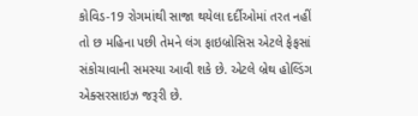કોવિડ-19 રોગમાંથી સાજા થયેલા દર્દીઓમાં તરત નહીં તો છ મહિના પછી તેમને લંગ ફાઇબ્રોસિસ એટલે ફેફસાં સંકોચાવાની સમસ્યા આવી શકે છે. એટલે બ્રેથ હોલ્ડિંગ એક્સરસાઇઝ જરૂરી છે.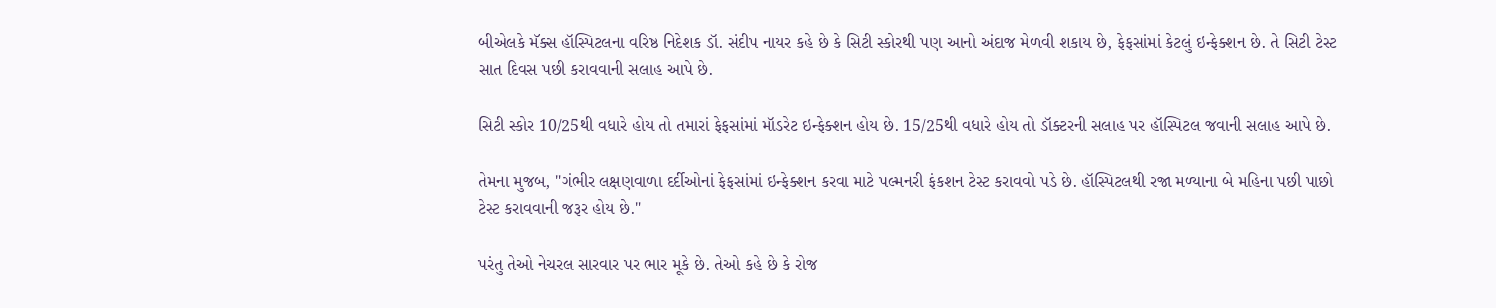બીએલકે મૅક્સ હૉસ્પિટલના વરિષ્ઠ નિદેશક ડૉ. સંદીપ નાયર કહે છે કે સિટી સ્કોરથી પણ આનો અંદાજ મેળવી શકાય છે, ફેફસાંમાં કેટલું ઇન્ફેક્શન છે. તે સિટી ટેસ્ટ સાત દિવસ પછી કરાવવાની સલાહ આપે છે.

સિટી સ્કોર 10/25થી વધારે હોય તો તમારાં ફેફસાંમાં મૉડરેટ ઇન્ફેક્શન હોય છે. 15/25થી વધારે હોય તો ડૉક્ટરની સલાહ પર હૉસ્પિટલ જવાની સલાહ આપે છે.

તેમના મુજબ, "ગંભીર લક્ષણવાળા દર્દીઓનાં ફેફસાંમાં ઇન્ફેક્શન કરવા માટે પલ્મનરી ફંકશન ટેસ્ટ કરાવવો પડે છે. હૉસ્પિટલથી રજા મળ્યાના બે મહિના પછી પાછો ટેસ્ટ કરાવવાની જરૂર હોય છે."

પરંતુ તેઓ નેચરલ સારવાર પર ભાર મૂકે છે. તેઓ કહે છે કે રોજ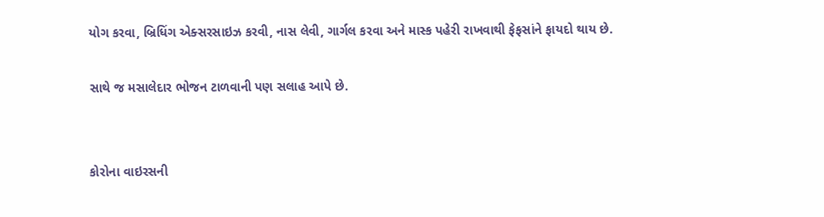યોગ કરવા, બ્રિધિંગ એક્સરસાઇઝ કરવી, નાસ લેવી, ગાર્ગલ કરવા અને માસ્ક પહેરી રાખવાથી ફેફસાંને ફાયદો થાય છે.

સાથે જ મસાલેદાર ભોજન ટાળવાની પણ સલાહ આપે છે.


કોરોના વાઇરસની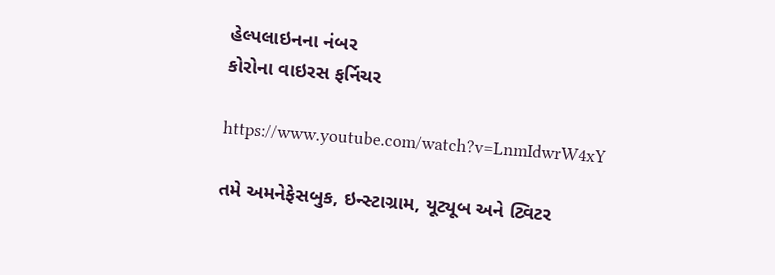હેલ્પલાઇનના નંબર
કોરોના વાઇરસ ફર્નિચર

https://www.youtube.com/watch?v=LnmIdwrW4xY

તમે અમનેફેસબુક, ઇન્સ્ટાગ્રામ, યૂટ્યૂબ અને ટ્વિટર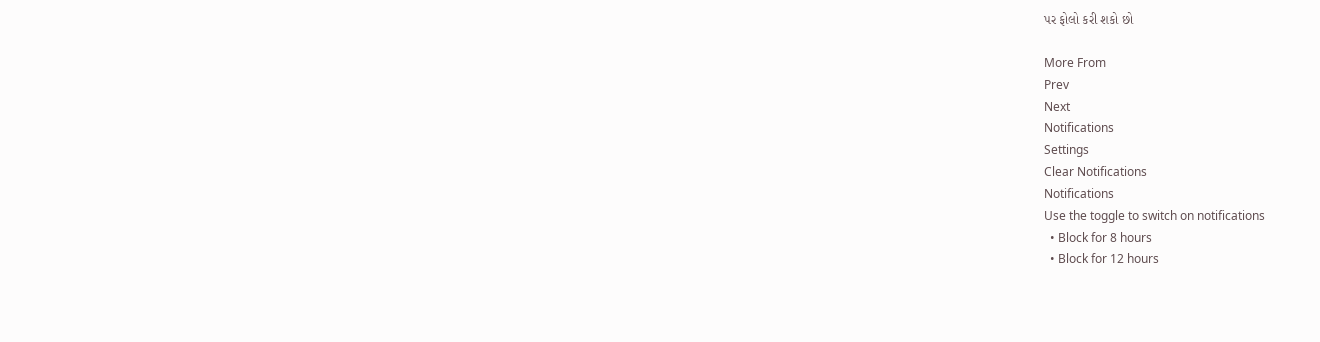પર ફોલો કરી શકો છો

More From
Prev
Next
Notifications
Settings
Clear Notifications
Notifications
Use the toggle to switch on notifications
  • Block for 8 hours
  • Block for 12 hours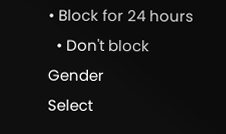• Block for 24 hours
  • Don't block
Gender
Select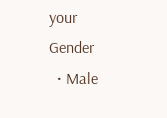your Gender
  • Male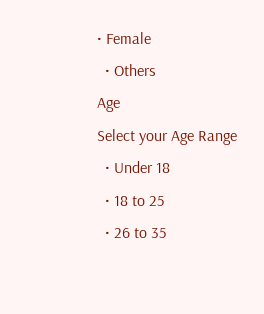• Female
  • Others
Age
Select your Age Range
  • Under 18
  • 18 to 25
  • 26 to 35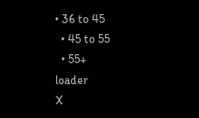• 36 to 45
  • 45 to 55
  • 55+
loader
X